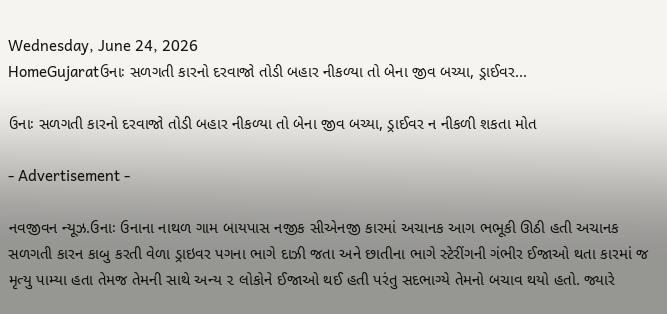Wednesday, June 24, 2026
HomeGujaratઉનાઃ સળગતી કારનો દરવાજો તોડી બહાર નીકળ્યા તો બેના જીવ બચ્યા, ડ્રાઈવર...

ઉનાઃ સળગતી કારનો દરવાજો તોડી બહાર નીકળ્યા તો બેના જીવ બચ્યા, ડ્રાઈવર ન નીકળી શકતા મોત

- Advertisement -

નવજીવન ન્યૂઝ.ઉનાઃ ઉનાના નાથળ ગામ બાયપાસ નજીક સીએનજી કારમાં અચાનક આગ ભભૂકી ઊઠી હતી અચાનક સળગતી કારન કાબુ કરતી વેળા ડ્રાઇવર પગના ભાગે દાઝી જતા અને છાતીના ભાગે સ્ટેરીંગની ગંભીર ઈજાઓ થતા કારમાં જ મૃત્યુ પામ્યા હતા તેમજ તેમની સાથે અન્ય ૨ લોકોને ઈજાઓ થઈ હતી પરંતુ સદભાગ્યે તેમનો બચાવ થયો હતો. જ્યારે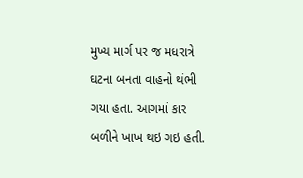મુખ્ય માર્ગ પર જ મધરાત્રે ઘટના બનતા વાહનો થંભી ગયા હતા. આગમાં કાર બળીને ખાખ થઇ ગઇ હતી.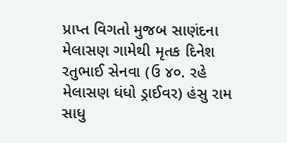પ્રાપ્ત વિગતો મુજબ સાણંદના મેલાસણ ગામેથી મૃતક દિનેશ રતુભાઈ સેનવા (ઉ ૪૦. રહે મેલાસણ ધંધો ડ્રાઈવર) હંસુ રામ સાધુ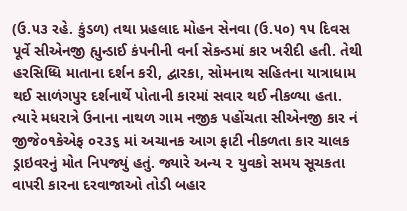(ઉ.૫૩ રહે. કુંડળ) તથા પ્રહલાદ મોહન સેનવા (ઉ.૫૦) ૧૫ દિવસ પૂર્વે સીએનજી હ્યુન્ડાઈ કંપનીની વર્ના સેકન્ડમાં કાર ખરીદી હતી. તેથી હરસિધ્ધિ માતાના દર્શન કરી, દ્વારકા, સોમનાથ સહિતના યાત્રાધામ થઈ સાળંગપુર દર્શનાર્થે પોતાની કારમાં સવાર થઈ નીકળ્યા હતા. ત્યારે મધરાત્રે ઉનાના નાથળ ગામ નજીક પહોંચતા સીએનજી કાર નં જીજે૦૧કેએફ ૦૨૩૬ માં અચાનક આગ ફાટી નીકળતા કાર ચાલક ડ્રાઇવરનું મોત નિપજ્યું હતું. જ્યારે અન્ય ૨ યુવકો સમય સૂચકતા વાપરી કારના દરવાજાઓ તોડી બહાર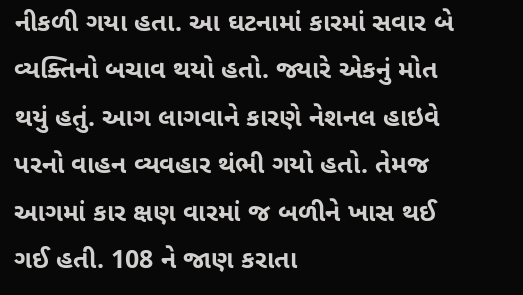નીકળી ગયા હતા. આ ઘટનામાં કારમાં સવાર બે વ્યક્તિનો બચાવ થયો હતો. જ્યારે એકનું મોત થયું હતું. આગ લાગવાને કારણે નેશનલ હાઇવે પરનો વાહન વ્યવહાર થંભી ગયો હતો. તેમજ આગમાં કાર ક્ષણ વારમાં જ બળીને ખાસ થઈ ગઈ હતી. 108 ને જાણ કરાતા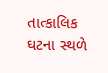તાત્કાલિક ઘટના સ્થળે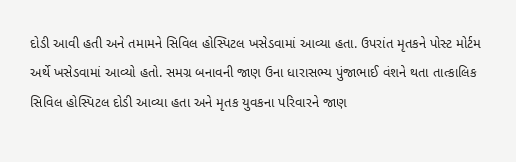દોડી આવી હતી અને તમામને સિવિલ હોસ્પિટલ ખસેડવામાં આવ્યા હતા. ઉપરાંત મૃતકને પોસ્ટ મોર્ટમ અર્થે ખસેડવામાં આવ્યો હતો. સમગ્ર બનાવની જાણ ઉના ધારાસભ્ય પુંજાભાઈ વંશને થતા તાત્કાલિક સિવિલ હોસ્પિટલ દોડી આવ્યા હતા અને મૃતક યુવકના પરિવારને જાણ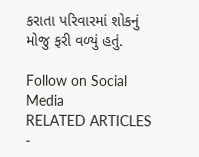કરાતા પરિવારમાં શોકનું મોજુ ફરી વળ્યું હતું.

Follow on Social Media
RELATED ARTICLES
-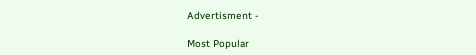Advertisment -

Most Popular